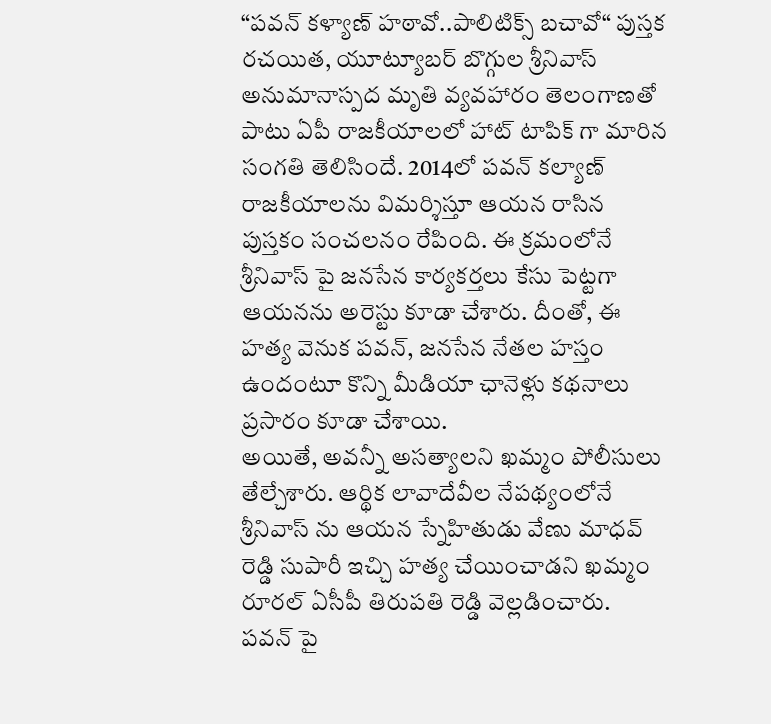“పవన్ కళ్యాణ్ హఠావో..పాలిటిక్స్ బచావో“ పుస్తక రచయిత, యూట్యూబర్ బొగ్గుల శ్రీనివాస్ అనుమానాస్పద మృతి వ్యవహారం తెలంగాణతో పాటు ఏపీ రాజకీయాలలో హాట్ టాపిక్ గా మారిన సంగతి తెలిసిందే. 2014లో పవన్ కల్యాణ్ రాజకీయాలను విమర్శిస్తూ ఆయన రాసిన పుస్తకం సంచలనం రేపింది. ఈ క్రమంలోనే శ్రీనివాస్ పై జనసేన కార్యకర్తలు కేసు పెట్టగా ఆయనను అరెస్టు కూడా చేశారు. దీంతో, ఈ హత్య వెనుక పవన్, జనసేన నేతల హస్తం ఉందంటూ కొన్ని మీడియా ఛానెళ్లు కథనాలు ప్రసారం కూడా చేశాయి.
అయితే, అవన్నీ అసత్యాలని ఖమ్మం పోలీసులు తేల్చేశారు. ఆర్థిక లావాదేవీల నేపథ్యంలోనే శ్రీనివాస్ ను ఆయన స్నేహితుడు వేణు మాధవ్ రెడ్డి సుపారీ ఇచ్చి హత్య చేయించాడని ఖమ్మం రూరల్ ఏసీపీ తిరుపతి రెడ్డి వెల్లడించారు.
పవన్ పై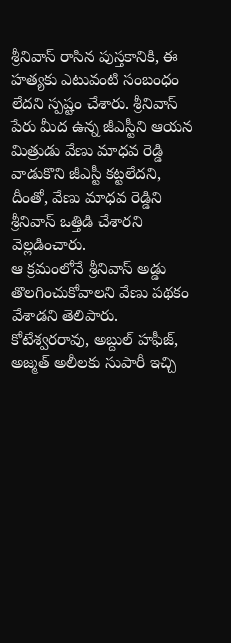శ్రీనివాస్ రాసిన పుస్తకానికి, ఈ హత్యకు ఎటువంటి సంబంధం లేదని స్పష్టం చేశారు. శ్రీనివాస్ పేరు మీద ఉన్న జీఎస్టీని ఆయన మిత్రుడు వేణు మాధవ రెడ్డి వాడుకొని జీఎస్టీ కట్టలేదని, దీంతో, వేణు మాధవ రెడ్డిని శ్రీనివాస్ ఒత్తిడి చేశారని వెల్లడించారు.
ఆ క్రమంలోనే శ్రీనివాస్ అడ్డు తొలగించుకోవాలని వేణు పథకం వేశాడని తెలిపారు. కోటేశ్వరరావు, అబ్దుల్ హఫీజ్, అజ్మత్ అలీలకు సుపారీ ఇచ్చి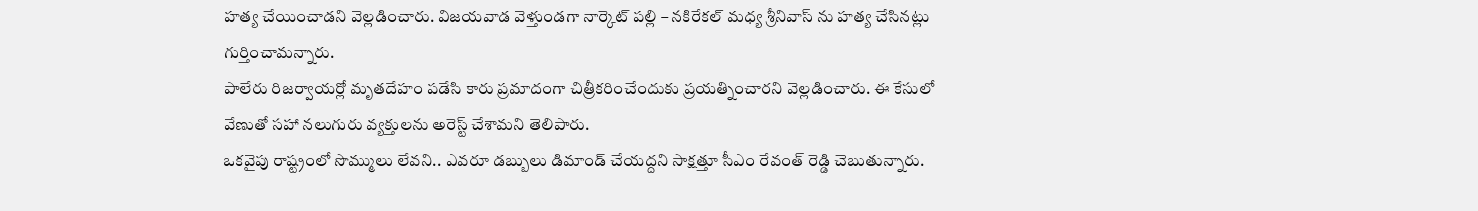హత్య చేయించాడని వెల్లడించారు. విజయవాడ వెళ్తుండగా నార్కెట్ పల్లి – నకిరేకల్ మధ్య శ్రీనివాస్ ను హత్య చేసినట్లు గుర్తించామన్నారు.
పాలేరు రిజర్వాయర్లో మృతదేహం పడేసి కారు ప్రమాదంగా చిత్రీకరించేందుకు ప్రయత్నించారని వెల్లడించారు. ఈ కేసులో వేణుతో సహా నలుగురు వ్యక్తులను అరెస్ట్ చేశామని తెలిపారు.
ఒకవైపు రాష్ట్రంలో సొమ్ములు లేవని.. ఎవరూ డబ్బులు డిమాండ్ చేయద్దని సాక్షత్తూ సీఎం రేవంత్ రెడ్డి చెబుతున్నారు.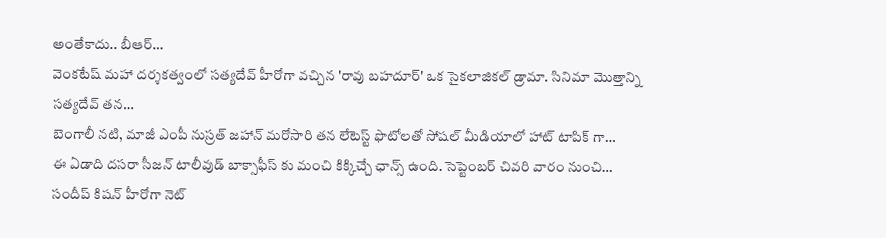అంతేకాదు.. బీఆర్…
వెంకటేష్ మహా దర్శకత్వంలో సత్యదేవ్ హీరోగా వచ్చిన 'రావు బహదూర్' ఒక సైకలాజికల్ డ్రామా. సినిమా మొత్తాన్ని సత్యదేవ్ తన…
బెంగాలీ నటి, మాజీ ఎంపీ నుస్రత్ జహాన్ మరోసారి తన లేటెస్ట్ ఫొటోలతో సోషల్ మీడియాలో హాట్ టాపిక్ గా…
ఈ ఏడాది దసరా సీజన్ టాలీవుడ్ బాక్సాఫీస్ కు మంచి కిక్కిచ్చే ఛాన్స్ ఉంది. సెప్టెంబర్ చివరి వారం నుంచి…
సందీప్ కిషన్ హీరోగా నెట్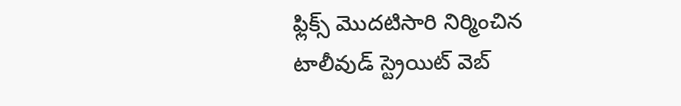ఫ్లిక్స్ మొదటిసారి నిర్మించిన టాలీవుడ్ స్ట్రెయిట్ వెబ్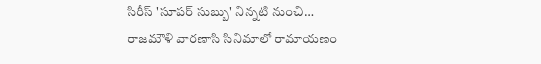సిరీస్ 'సూపర్ సుబ్బు' నిన్నటి నుంచి…
రాజమౌళి వారణాసి సినిమాలో రామాయణం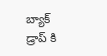బ్యాక్ డ్రాప్ కి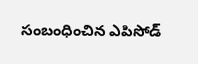సంబంధించిన ఎపిసోడ్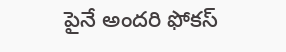పైనే అందరి ఫోకస్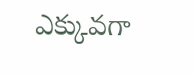ఎక్కువగా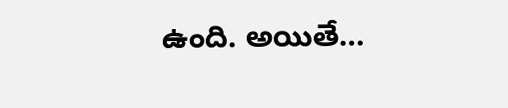ఉంది. అయితే…